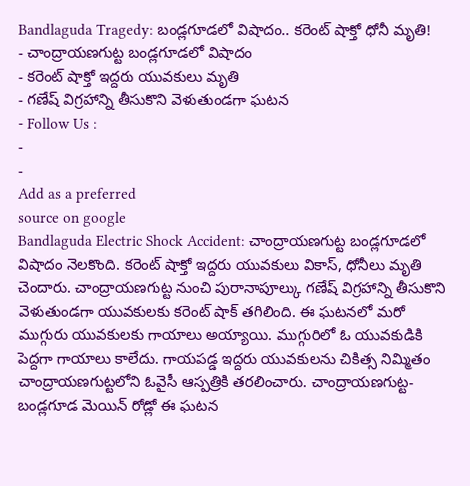Bandlaguda Tragedy: బండ్లగూడలో విషాదం.. కరెంట్ షాక్తో ధోనీ మృతి!
- చాంద్రాయణగుట్ట బండ్లగూడలో విషాదం
- కరెంట్ షాక్తో ఇద్దరు యువకులు మృతి
- గణేష్ విగ్రహాన్ని తీసుకొని వెళుతుండగా ఘటన
- Follow Us :
-
-
Add as a preferred
source on google
Bandlaguda Electric Shock Accident: చాంద్రాయణగుట్ట బండ్లగూడలో విషాదం నెలకొంది. కరెంట్ షాక్తో ఇద్దరు యువకులు వికాస్, ధోనీలు మృతి చెందారు. చాంద్రాయణగుట్ట నుంచి పురానాపూల్కు గణేష్ విగ్రహాన్ని తీసుకొని వెళుతుండగా యువకులకు కరెంట్ షాక్ తగిలింది. ఈ ఘటనలో మరో ముగ్గురు యువకులకు గాయాలు అయ్యాయి. ముగ్గురిలో ఓ యువకుడికి పెద్దగా గాయాలు కాలేదు. గాయపడ్డ ఇద్దరు యువకులను చికిత్స నిమ్మితం చాంద్రాయణగుట్టలోని ఓవైసీ ఆస్పత్రికి తరలించారు. చాంద్రాయణగుట్ట-బండ్లగూడ మెయిన్ రోడ్లో ఈ ఘటన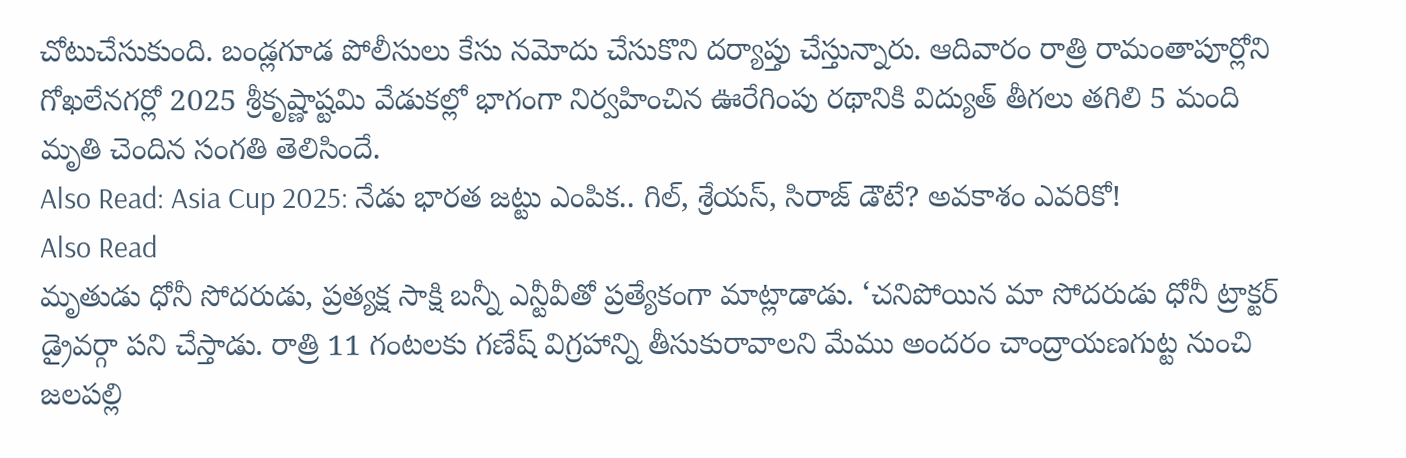చోటుచేసుకుంది. బండ్లగూడ పోలీసులు కేసు నమోదు చేసుకొని దర్యాప్తు చేస్తున్నారు. ఆదివారం రాత్రి రామంతాపూర్లోని గోఖలేనగర్లో 2025 శ్రీకృష్ణాష్టమి వేడుకల్లో భాగంగా నిర్వహించిన ఊరేగింపు రథానికి విద్యుత్ తీగలు తగిలి 5 మంది మృతి చెందిన సంగతి తెలిసిందే.
Also Read: Asia Cup 2025: నేడు భారత జట్టు ఎంపిక.. గిల్, శ్రేయస్, సిరాజ్ డౌటే? అవకాశం ఎవరికో!
Also Read
మృతుడు ధోనీ సోదరుడు, ప్రత్యక్ష సాక్షి బన్నీ ఎన్టీవీతో ప్రత్యేకంగా మాట్లాడాడు. ‘చనిపోయిన మా సోదరుడు ధోనీ ట్రాక్టర్ డ్రైవర్గా పని చేస్తాడు. రాత్రి 11 గంటలకు గణేష్ విగ్రహాన్ని తీసుకురావాలని మేము అందరం చాంద్రాయణగుట్ట నుంచి జలపల్లి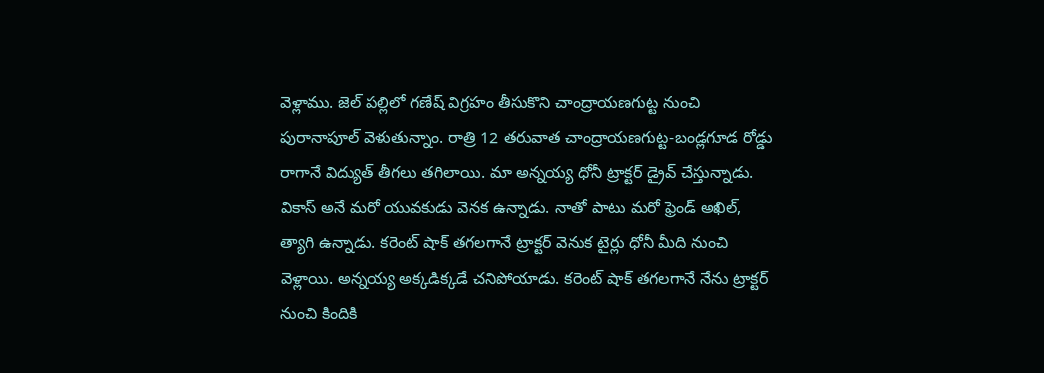వెళ్లాము. జెల్ పల్లిలో గణేష్ విగ్రహం తీసుకొని చాంద్రాయణగుట్ట నుంచి పురానాపూల్ వెళుతున్నాం. రాత్రి 12 తరువాత చాంద్రాయణగుట్ట-బండ్లగూడ రోడ్డు రాగానే విద్యుత్ తీగలు తగిలాయి. మా అన్నయ్య ధోనీ ట్రాక్టర్ డ్రైవ్ చేస్తున్నాడు. వికాస్ అనే మరో యువకుడు వెనక ఉన్నాడు. నాతో పాటు మరో ఫ్రెండ్ అఖిల్, త్యాగి ఉన్నాడు. కరెంట్ షాక్ తగలగానే ట్రాక్టర్ వెనుక టైర్లు ధోనీ మీది నుంచి వెళ్లాయి. అన్నయ్య అక్కడిక్కడే చనిపోయాడు. కరెంట్ షాక్ తగలగానే నేను ట్రాక్టర్ నుంచి కిందికి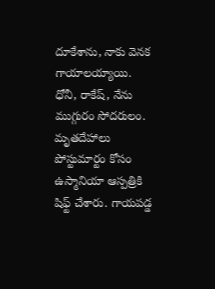దూకేశాను, నాకు వెనక గాయాలయ్యాయి. ధోనీ, రాకేష్, నేను ముగ్గురం సోదరులం. మృతదేహాలు పోస్టుమార్టం కోసం ఉస్మానియా ఆస్పత్రికి షిఫ్ట్ చేశారు. గాయపడ్డ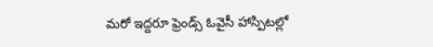మరో ఇద్దరూ ఫ్రెండ్స్ ఓవైసీ హాస్పిటల్లో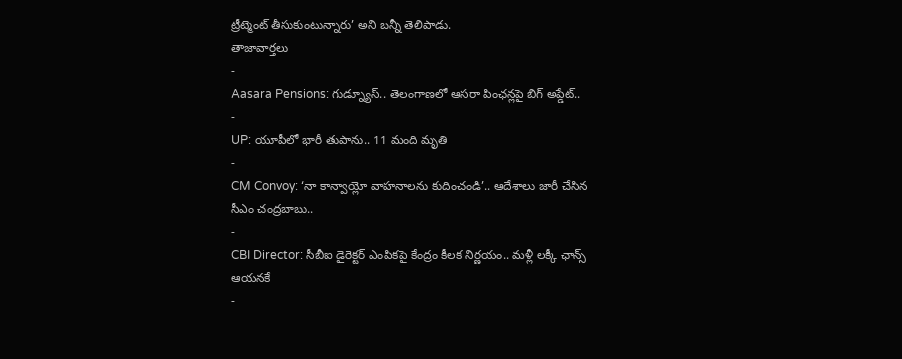ట్రీట్మెంట్ తీసుకుంటున్నారు’ అని బన్నీ తెలిపాడు.
తాజావార్తలు
-
Aasara Pensions: గుడ్న్యూస్.. తెలంగాణలో ఆసరా పింఛన్లపై బిగ్ అప్డేట్..
-
UP: యూపీలో భారీ తుపాను.. 11 మంది మృతి
-
CM Convoy: ‘నా కాన్వాయ్లో వాహనాలను కుదించండి’.. ఆదేశాలు జారీ చేసిన సీఎం చంద్రబాబు..
-
CBI Director: సీబీఐ డైరెక్టర్ ఎంపికపై కేంద్రం కీలక నిర్ణయం.. మళ్లీ లక్కీ ఛాన్స్ ఆయనకే
-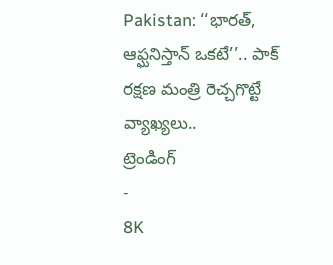Pakistan: ‘‘భారత్, ఆఫ్ఘనిస్తాన్ ఒకటే’’.. పాక్ రక్షణ మంత్రి రెచ్చగొట్టే వ్యాఖ్యలు..
ట్రెండింగ్
-
8K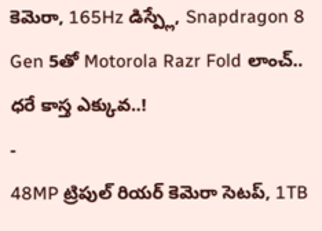కెమెరా, 165Hz డిస్ప్లే, Snapdragon 8 Gen 5తో Motorola Razr Fold లాంచ్.. ధరే కాస్త ఎక్కువ..!
-
48MP ట్రిపుల్ రియర్ కెమెరా సెటప్, 1TB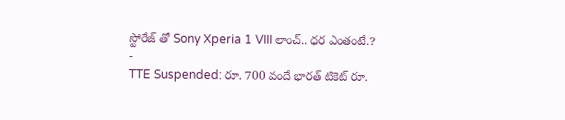స్టోరేజ్ తో Sony Xperia 1 VIII లాంచ్.. ధర ఎంతంటే.?
-
TTE Suspended: రూ. 700 వందే భారత్ టికెట్ రూ.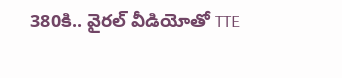380కి.. వైరల్ వీడియోతో TTE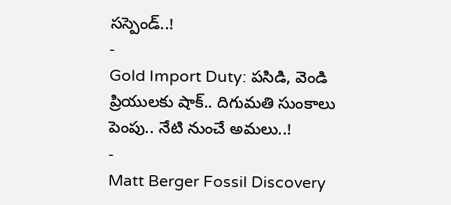సస్పెండ్..!
-
Gold Import Duty: పసిడి, వెండి ప్రియులకు షాక్.. దిగుమతి సుంకాలు పెంపు.. నేటి నుంచే అమలు..!
-
Matt Berger Fossil Discovery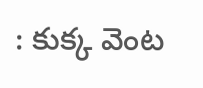: కుక్క వెంట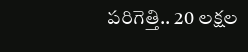పరిగెత్తి.. 20 లక్షల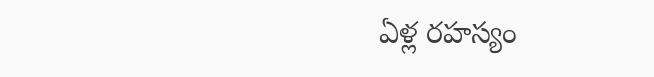ఏళ్ల రహస్యం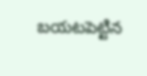బయటపెట్టిన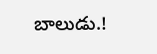బాలుడు.!